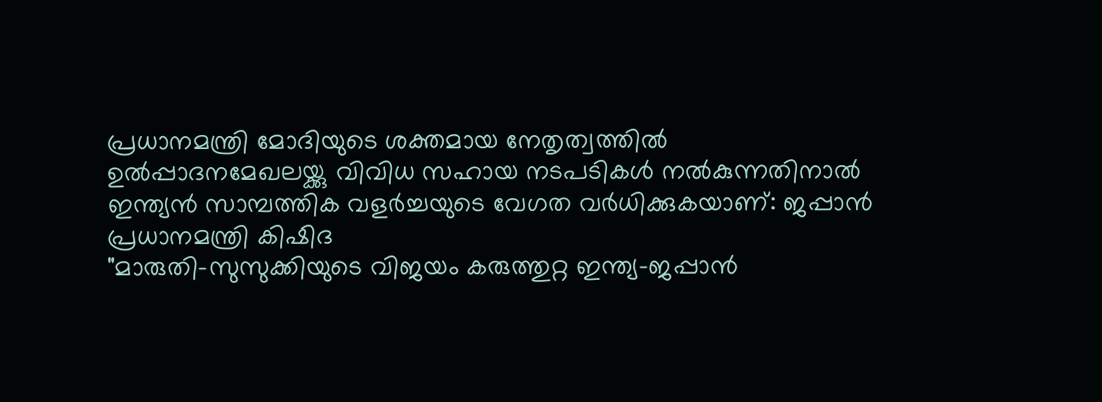പ്രധാനമന്ത്രി മോദിയുടെ ശക്തമായ നേതൃത്വത്തില്‍ ഉൽപ്പാദനമേഖലയ്ക്കു വിവിധ സഹായ നടപടികള്‍ നല്‍കുന്നതിനാല്‍ ഇന്ത്യന്‍ സാമ്പത്തിക വളര്‍ച്ചയുടെ വേഗത വര്‍ധിക്കുകയാണ്: ജപ്പാന്‍ പ്രധാനമന്ത്രി കിഷിദ
"മാരുതി-സുസുക്കിയുടെ വിജയം കരുത്തുറ്റ ഇന്ത്യ-ജപ്പാന്‍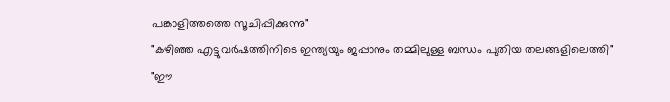പങ്കാളിത്തത്തെ സൂചിപ്പിക്കുന്നു"
"കഴിഞ്ഞ എട്ടുവര്‍ഷത്തിനിടെ ഇന്ത്യയും ജപ്പാനും തമ്മിലുള്ള ബന്ധം പുതിയ തലങ്ങളിലെത്തി"
"ഈ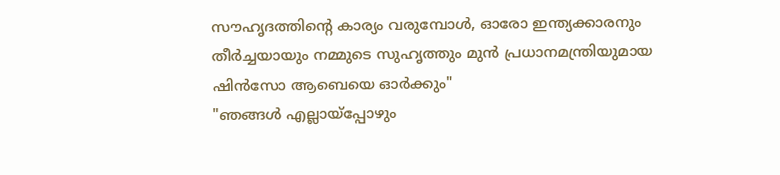സൗഹൃദത്തിന്റെ കാര്യം വരുമ്പോള്‍, ഓരോ ഇന്ത്യക്കാരനും തീര്‍ച്ചയായും നമ്മുടെ സുഹൃത്തും മുന്‍ പ്രധാനമന്ത്രിയുമായ ഷിന്‍സോ ആബെയെ ഓര്‍ക്കും"
"ഞങ്ങള്‍ എല്ലായ്‌പ്പോഴും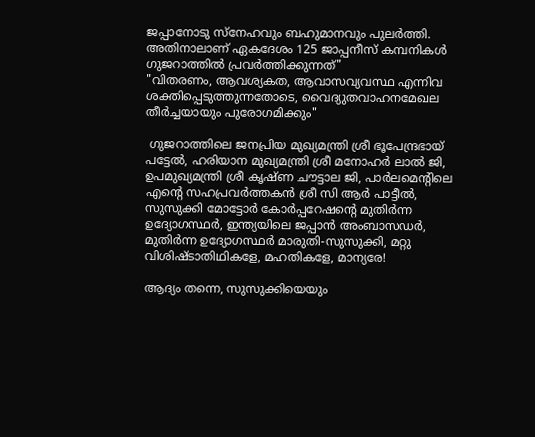ജപ്പാനോടു സ്നേഹവും ബഹുമാനവും പുലര്‍ത്തി. അതിനാലാണ് ഏകദേശം 125 ജാപ്പനീസ് കമ്പനികള്‍ ഗുജറാത്തില്‍ പ്രവര്‍ത്തിക്കുന്നത്"
"വിതരണം, ആവശ്യകത, ആവാസവ്യവസ്ഥ എന്നിവ ശക്തിപ്പെടുത്തുന്നതോടെ, വൈദ്യുതവാഹനമേഖല തീര്‍ച്ചയായും പുരോഗമിക്കും"

 ഗുജറാത്തിലെ ജനപ്രിയ മുഖ്യമന്ത്രി ശ്രീ ഭൂപേന്ദ്രഭായ് പട്ടേല്‍, ഹരിയാന മുഖ്യമന്ത്രി ശ്രീ മനോഹര്‍ ലാല്‍ ജി, ഉപമുഖ്യമന്ത്രി ശ്രീ കൃഷ്ണ ചൗട്ടാല ജി, പാര്‍ലമെന്റിലെ എന്റെ സഹപ്രവര്‍ത്തകന്‍ ശ്രീ സി ആര്‍ പാട്ടീല്‍, സുസുക്കി മോട്ടോര്‍ കോര്‍പ്പറേഷന്റെ മുതിര്‍ന്ന ഉദ്യോഗസ്ഥര്‍, ഇന്ത്യയിലെ ജപ്പാന്‍ അംബാസഡര്‍, മുതിര്‍ന്ന ഉദ്യോഗസ്ഥര്‍ മാരുതി-സുസുക്കി, മറ്റു വിശിഷ്ടാതിഥികളേ, മഹതികളേ, മാന്യരേ!

ആദ്യം തന്നെ, സുസുക്കിയെയും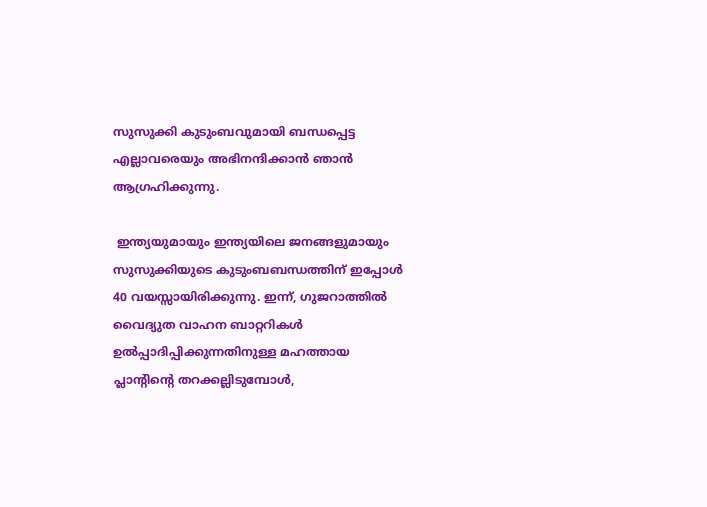സുസുക്കി കുടുംബവുമായി ബന്ധപ്പെട്ട എല്ലാവരെയും അഭിനന്ദിക്കാന്‍ ഞാന്‍ ആഗ്രഹിക്കുന്നു.

 ഇന്ത്യയുമായും ഇന്ത്യയിലെ ജനങ്ങളുമായും സുസുക്കിയുടെ കുടുംബബന്ധത്തിന് ഇപ്പോള്‍ 40 വയസ്സായിരിക്കുന്നു. ഇന്ന്, ഗുജറാത്തില്‍ വൈദ്യുത വാഹന ബാറ്ററികള്‍ ഉല്‍പ്പാദിപ്പിക്കുന്നതിനുള്ള മഹത്തായ പ്ലാന്റിന്റെ തറക്കല്ലിടുമ്പോള്‍,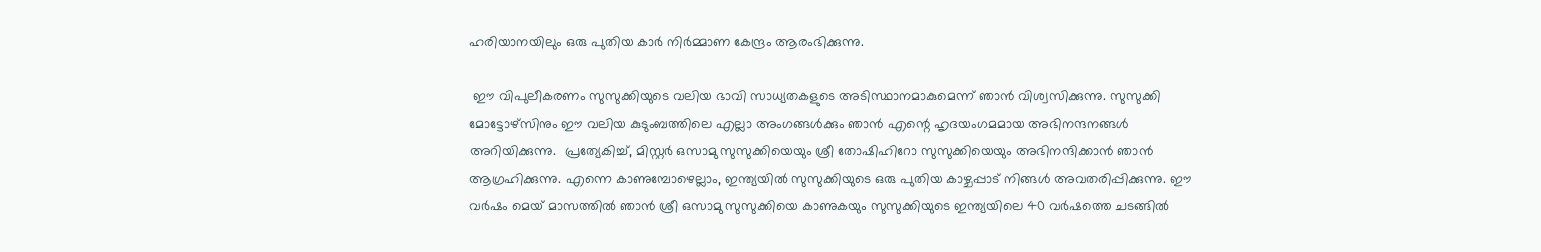ഹരിയാനയിലും ഒരു പുതിയ കാര്‍ നിര്‍മ്മാണ കേന്ദ്രം ആരംഭിക്കുന്നു.

 ഈ വിപുലീകരണം സുസുക്കിയുടെ വലിയ ഭാവി സാധ്യതകളുടെ അടിസ്ഥാനമാകുമെന്ന് ഞാന്‍ വിശ്വസിക്കുന്നു. സുസുക്കി മോട്ടോഴ്‌സിനും ഈ വലിയ കുടുംബത്തിലെ എല്ലാ അംഗങ്ങള്‍ക്കും ഞാന്‍ എന്റെ ഹൃദയംഗമമായ അഭിനന്ദനങ്ങള്‍ അറിയിക്കുന്നു.  പ്രത്യേകിച്ച്, മിസ്റ്റര്‍ ഒസാമു സുസുക്കിയെയും ശ്രീ തോഷിഹിറോ സുസുക്കിയെയും അഭിനന്ദിക്കാന്‍ ഞാന്‍ ആഗ്രഹിക്കുന്നു. എന്നെ കാണുമ്പോഴെല്ലാം, ഇന്ത്യയില്‍ സുസുക്കിയുടെ ഒരു പുതിയ കാഴ്ചപ്പാട് നിങ്ങള്‍ അവതരിപ്പിക്കുന്നു. ഈ വര്‍ഷം മെയ് മാസത്തില്‍ ഞാന്‍ ശ്രീ ഒസാമു സുസുക്കിയെ കാണുകയും സുസുക്കിയുടെ ഇന്ത്യയിലെ 40 വര്‍ഷത്തെ ചടങ്ങില്‍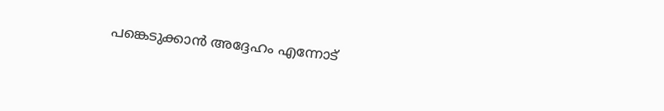പങ്കെടുക്കാന്‍ അദ്ദേഹം എന്നോട്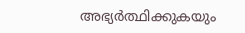അഭ്യര്‍ത്ഥിക്കുകയും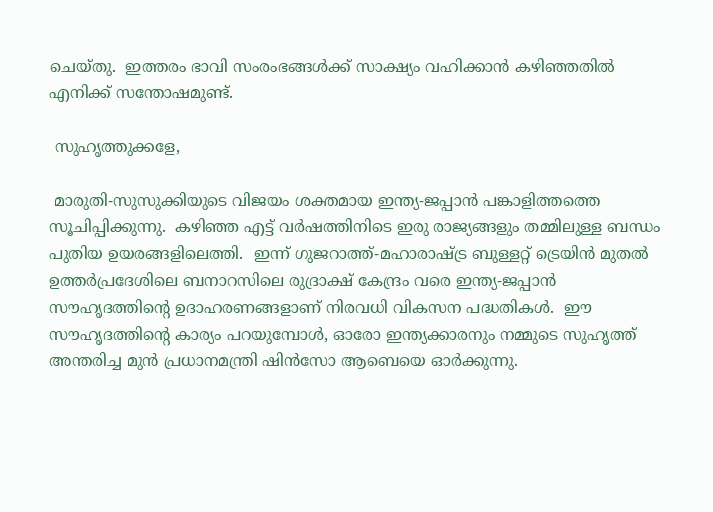ചെയ്തു.  ഇത്തരം ഭാവി സംരംഭങ്ങള്‍ക്ക് സാക്ഷ്യം വഹിക്കാന്‍ കഴിഞ്ഞതില്‍ എനിക്ക് സന്തോഷമുണ്ട്.

 സുഹൃത്തുക്കളേ,

 മാരുതി-സുസുക്കിയുടെ വിജയം ശക്തമായ ഇന്ത്യ-ജപ്പാന്‍ പങ്കാളിത്തത്തെ സൂചിപ്പിക്കുന്നു.  കഴിഞ്ഞ എട്ട് വര്‍ഷത്തിനിടെ ഇരു രാജ്യങ്ങളും തമ്മിലുള്ള ബന്ധം പുതിയ ഉയരങ്ങളിലെത്തി.  ഇന്ന് ഗുജറാത്ത്-മഹാരാഷ്ട്ര ബുള്ളറ്റ് ട്രെയിന്‍ മുതല്‍ ഉത്തര്‍പ്രദേശിലെ ബനാറസിലെ രുദ്രാക്ഷ് കേന്ദ്രം വരെ ഇന്ത്യ-ജപ്പാന്‍ സൗഹൃദത്തിന്റെ ഉദാഹരണങ്ങളാണ് നിരവധി വികസന പദ്ധതികള്‍.  ഈ സൗഹൃദത്തിന്റെ കാര്യം പറയുമ്പോള്‍, ഓരോ ഇന്ത്യക്കാരനും നമ്മുടെ സുഹൃത്ത് അന്തരിച്ച മുന്‍ പ്രധാനമന്ത്രി ഷിന്‍സോ ആബെയെ ഓര്‍ക്കുന്നു.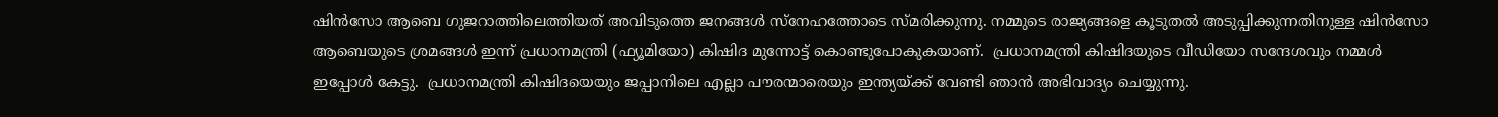ഷിന്‍സോ ആബെ ഗുജറാത്തിലെത്തിയത് അവിടുത്തെ ജനങ്ങള്‍ സ്നേഹത്തോടെ സ്മരിക്കുന്നു. നമ്മുടെ രാജ്യങ്ങളെ കൂടുതല്‍ അടുപ്പിക്കുന്നതിനുള്ള ഷിന്‍സോ ആബെയുടെ ശ്രമങ്ങള്‍ ഇന്ന് പ്രധാനമന്ത്രി (ഫ്യൂമിയോ) കിഷിദ മുന്നോട്ട് കൊണ്ടുപോകുകയാണ്.  പ്രധാനമന്ത്രി കിഷിദയുടെ വീഡിയോ സന്ദേശവും നമ്മള്‍ ഇപ്പോള്‍ കേട്ടു.  പ്രധാനമന്ത്രി കിഷിദയെയും ജപ്പാനിലെ എല്ലാ പൗരന്മാരെയും ഇന്ത്യയ്ക്ക് വേണ്ടി ഞാന്‍ അഭിവാദ്യം ചെയ്യുന്നു.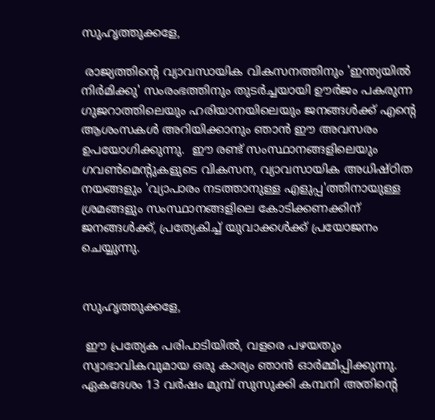സുഹൃത്തുക്കളേ,

 രാജ്യത്തിന്റെ വ്യാവസായിക വികസനത്തിനും 'ഇന്ത്യയില്‍ നിര്‍മിക്കു' സംരംഭത്തിനും തുടര്‍ച്ചയായി ഊര്‍ജം പകരുന്ന ഗുജറാത്തിലെയും ഹരിയാനയിലെയും ജനങ്ങള്‍ക്ക് എന്റെ ആശംസകള്‍ അറിയിക്കാനും ഞാന്‍ ഈ അവസരം ഉപയോഗിക്കുന്നു.  ഈ രണ്ട് സംസ്ഥാനങ്ങളിലെയും ഗവണ്‍മെന്റുകളുടെ വികസന, വ്യാവസായിക അധിഷ്ഠിത നയങ്ങളും 'വ്യാപാരം നടത്താനുള്ള എളുപ്പ'ത്തിനായുള്ള ശ്രമങ്ങളും സംസ്ഥാനങ്ങളിലെ കോടിക്കണക്കിന് ജനങ്ങള്‍ക്ക്, പ്രത്യേകിച്ച് യുവാക്കള്‍ക്ക് പ്രയോജനം ചെയ്യുന്നു.


സുഹൃത്തുക്കളേ,

 ഈ പ്രത്യേക പരിപാടിയില്‍, വളരെ പഴയതും സ്വാഭാവികവുമായ ഒരു കാര്യം ഞാന്‍ ഓര്‍മ്മിപ്പിക്കുന്നു. ഏകദേശം 13 വര്‍ഷം മുമ്പ് സുസുക്കി കമ്പനി അതിന്റെ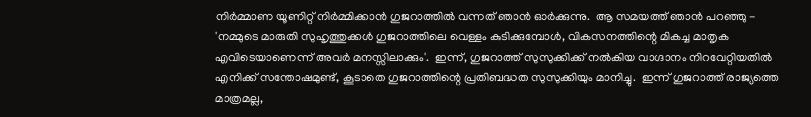നിര്‍മ്മാണ യൂണിറ്റ് നിര്‍മ്മിക്കാന്‍ ഗുജറാത്തില്‍ വന്നത് ഞാന്‍ ഓര്‍ക്കുന്നു.  ആ സമയത്ത് ഞാന്‍ പറഞ്ഞു - 'നമ്മുടെ മാരുതി സുഹൃത്തുക്കള്‍ ഗുജറാത്തിലെ വെള്ളം കുടിക്കുമ്പോള്‍, വികസനത്തിന്റെ മികച്ച മാതൃക എവിടെയാണെന്ന് അവര്‍ മനസ്സിലാക്കും'.  ഇന്ന്, ഗുജറാത്ത് സുസുക്കിക്ക് നല്‍കിയ വാഗ്ദാനം നിറവേറ്റിയതില്‍ എനിക്ക് സന്തോഷമുണ്ട്, കൂടാതെ ഗുജറാത്തിന്റെ പ്രതിബദ്ധത സുസുക്കിയും മാനിച്ചു.  ഇന്ന് ഗുജറാത്ത് രാജ്യത്തെ മാത്രമല്ല,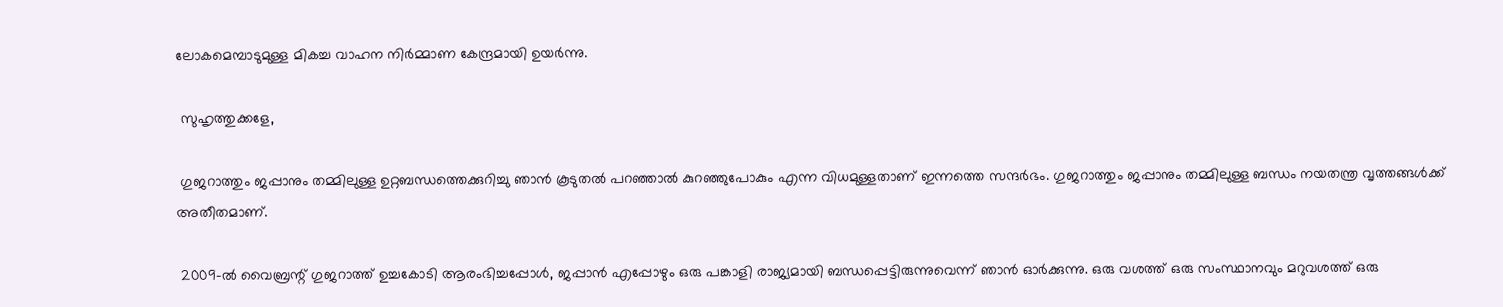ലോകമെമ്പാടുമുള്ള മികച്ച വാഹന നിര്‍മ്മാണ കേന്ദ്രമായി ഉയര്‍ന്നു.

 സുഹൃത്തുക്കളേ,

 ഗുജറാത്തും ജപ്പാനും തമ്മിലുള്ള ഉറ്റബന്ധത്തെക്കുറിച്ചു ഞാന്‍ കൂടുതല്‍ പറഞ്ഞാല്‍ കുറഞ്ഞുപോകും എന്ന വിധമുള്ളതാണ് ഇന്നത്തെ സന്ദര്‍ഭം. ഗുജറാത്തും ജപ്പാനും തമ്മിലുള്ള ബന്ധം നയതന്ത്ര വൃത്തങ്ങള്‍ക്ക് അതീതമാണ്.

 2009-ല്‍ വൈബ്രന്റ് ഗുജറാത്ത് ഉച്ചകോടി ആരംഭിച്ചപ്പോള്‍, ജപ്പാന്‍ എപ്പോഴും ഒരു പങ്കാളി രാജ്യമായി ബന്ധപ്പെട്ടിരുന്നുവെന്ന് ഞാന്‍ ഓര്‍ക്കുന്നു. ഒരു വശത്ത് ഒരു സംസ്ഥാനവും മറുവശത്ത് ഒരു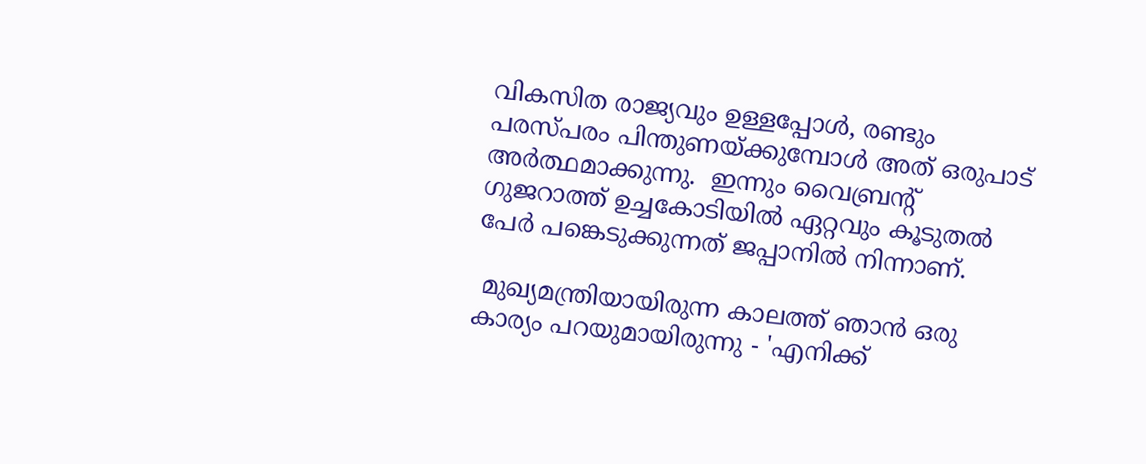വികസിത രാജ്യവും ഉള്ളപ്പോള്‍, രണ്ടും പരസ്പരം പിന്തുണയ്ക്കുമ്പോള്‍ അത് ഒരുപാട് അര്‍ത്ഥമാക്കുന്നു.  ഇന്നും വൈബ്രന്റ് ഗുജറാത്ത് ഉച്ചകോടിയില്‍ ഏറ്റവും കൂടുതല്‍ പേര്‍ പങ്കെടുക്കുന്നത് ജപ്പാനില്‍ നിന്നാണ്.

 മുഖ്യമന്ത്രിയായിരുന്ന കാലത്ത് ഞാന്‍ ഒരു കാര്യം പറയുമായിരുന്നു - 'എനിക്ക്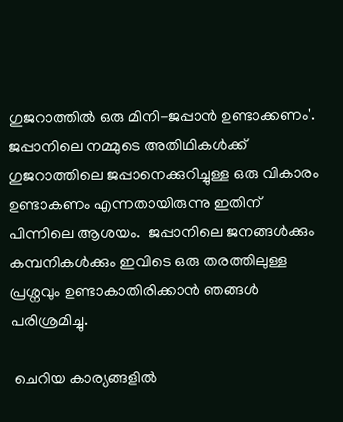ഗുജറാത്തില്‍ ഒരു മിനി-ജപ്പാന്‍ ഉണ്ടാക്കണം'.  ജപ്പാനിലെ നമ്മുടെ അതിഥികള്‍ക്ക് ഗുജറാത്തിലെ ജപ്പാനെക്കുറിച്ചുള്ള ഒരു വികാരം ഉണ്ടാകണം എന്നതായിരുന്നു ഇതിന് പിന്നിലെ ആശയം.  ജപ്പാനിലെ ജനങ്ങള്‍ക്കും കമ്പനികള്‍ക്കും ഇവിടെ ഒരു തരത്തിലുള്ള പ്രശ്നവും ഉണ്ടാകാതിരിക്കാന്‍ ഞങ്ങള്‍ പരിശ്രമിച്ചു.

 ചെറിയ കാര്യങ്ങളില്‍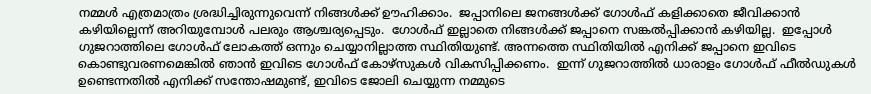നമ്മള്‍ എത്രമാത്രം ശ്രദ്ധിച്ചിരുന്നുവെന്ന് നിങ്ങള്‍ക്ക് ഊഹിക്കാം.  ജപ്പാനിലെ ജനങ്ങള്‍ക്ക് ഗോള്‍ഫ് കളിക്കാതെ ജീവിക്കാന്‍ കഴിയില്ലെന്ന് അറിയുമ്പോള്‍ പലരും ആശ്ചര്യപ്പെടും.  ഗോള്‍ഫ് ഇല്ലാതെ നിങ്ങള്‍ക്ക് ജപ്പാനെ സങ്കല്‍പ്പിക്കാന്‍ കഴിയില്ല.  ഇപ്പോള്‍ ഗുജറാത്തിലെ ഗോള്‍ഫ് ലോകത്ത് ഒന്നും ചെയ്യാനില്ലാത്ത സ്ഥിതിയുണ്ട്. അന്നത്തെ സ്ഥിതിയില്‍ എനിക്ക് ജപ്പാനെ ഇവിടെ കൊണ്ടുവരണമെങ്കില്‍ ഞാന്‍ ഇവിടെ ഗോള്‍ഫ് കോഴ്സുകള്‍ വികസിപ്പിക്കണം.  ഇന്ന് ഗുജറാത്തില്‍ ധാരാളം ഗോള്‍ഫ് ഫീല്‍ഡുകള്‍ ഉണ്ടെന്നതില്‍ എനിക്ക് സന്തോഷമുണ്ട്, ഇവിടെ ജോലി ചെയ്യുന്ന നമ്മുടെ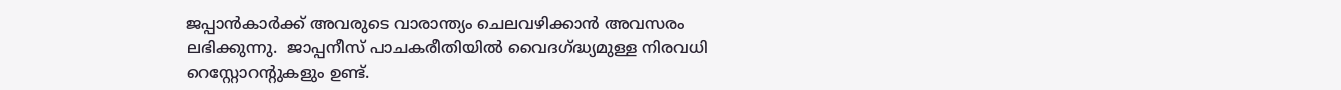ജപ്പാന്‍കാര്‍ക്ക് അവരുടെ വാരാന്ത്യം ചെലവഴിക്കാന്‍ അവസരം ലഭിക്കുന്നു.  ജാപ്പനീസ് പാചകരീതിയില്‍ വൈദഗ്ദ്ധ്യമുള്ള നിരവധി റെസ്റ്റോറന്റുകളും ഉണ്ട്.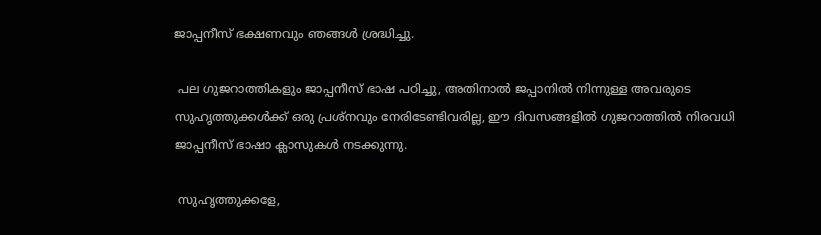ജാപ്പനീസ് ഭക്ഷണവും ഞങ്ങള്‍ ശ്രദ്ധിച്ചു.

 പല ഗുജറാത്തികളും ജാപ്പനീസ് ഭാഷ പഠിച്ചു, അതിനാല്‍ ജപ്പാനില്‍ നിന്നുള്ള അവരുടെ സുഹൃത്തുക്കള്‍ക്ക് ഒരു പ്രശ്നവും നേരിടേണ്ടിവരില്ല, ഈ ദിവസങ്ങളില്‍ ഗുജറാത്തില്‍ നിരവധി ജാപ്പനീസ് ഭാഷാ ക്ലാസുകള്‍ നടക്കുന്നു.

 സുഹൃത്തുക്കളേ,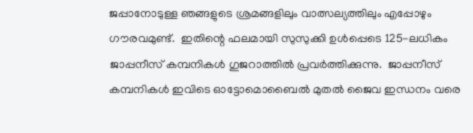ജപ്പാനോടുള്ള ഞങ്ങളുടെ ശ്രമങ്ങളിലും വാത്സല്യത്തിലും എപ്പോഴും ഗൗരവമുണ്ട്.  ഇതിന്റെ ഫലമായി സുസുക്കി ഉള്‍പ്പെടെ 125-ലധികം ജാപ്പനീസ് കമ്പനികള്‍ ഗുജറാത്തില്‍ പ്രവര്‍ത്തിക്കുന്നു.  ജാപ്പനീസ് കമ്പനികള്‍ ഇവിടെ ഓട്ടോമൊബൈല്‍ മുതല്‍ ജൈവ ഇന്ധനം വരെ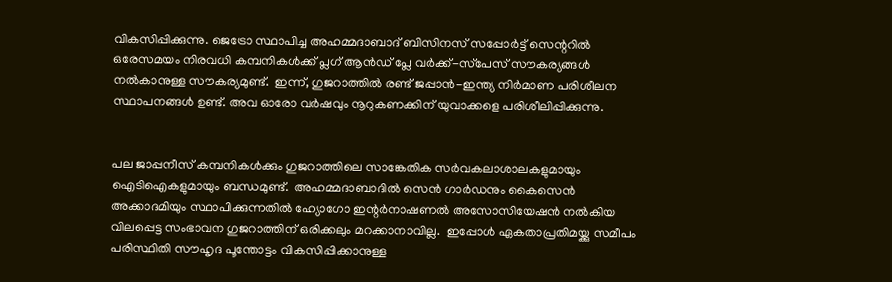വികസിപ്പിക്കുന്നു. ജെട്രോ സ്ഥാപിച്ച അഹമ്മദാബാദ് ബിസിനസ് സപ്പോര്‍ട്ട് സെന്ററില്‍ ഒരേസമയം നിരവധി കമ്പനികള്‍ക്ക് പ്ലഗ് ആന്‍ഡ് പ്ലേ വര്‍ക്ക്-സ്‌പേസ് സൗകര്യങ്ങള്‍ നല്‍കാനുള്ള സൗകര്യമുണ്ട്.  ഇന്ന്, ഗുജറാത്തില്‍ രണ്ട് ജപ്പാന്‍-ഇന്ത്യ നിര്‍മാണ പരിശീലന സ്ഥാപനങ്ങള്‍ ഉണ്ട്. അവ ഓരോ വര്‍ഷവും നൂറുകണക്കിന് യുവാക്കളെ പരിശീലിപ്പിക്കുന്നു.


പല ജാപ്പനീസ് കമ്പനികള്‍ക്കും ഗുജറാത്തിലെ സാങ്കേതിക സര്‍വകലാശാലകളുമായും ഐടിഐകളുമായും ബന്ധമുണ്ട്.  അഹമ്മദാബാദില്‍ സെന്‍ ഗാര്‍ഡനും കൈസെന്‍ അക്കാദമിയും സ്ഥാപിക്കുന്നതില്‍ ഹ്യോഗോ ഇന്റര്‍നാഷണല്‍ അസോസിയേഷന്‍ നല്‍കിയ വിലപ്പെട്ട സംഭാവന ഗുജറാത്തിന് ഒരിക്കലും മറക്കാനാവില്ല.  ഇപ്പോള്‍ ഏകതാപ്രതിമയ്ക്കു സമീപം പരിസ്ഥിതി സൗഹൃദ പൂന്തോട്ടം വികസിപ്പിക്കാനുള്ള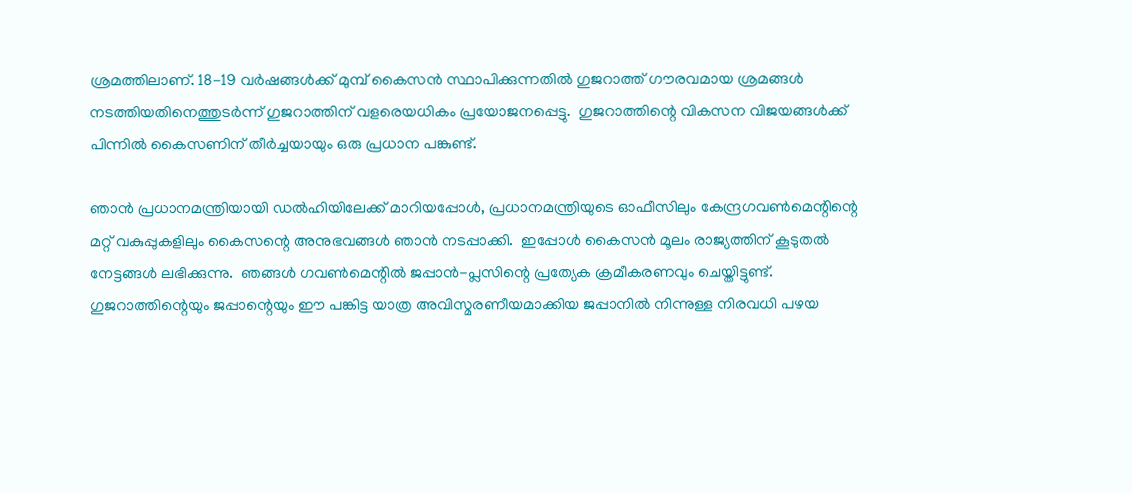ശ്രമത്തിലാണ്. 18-19 വര്‍ഷങ്ങള്‍ക്ക് മുമ്പ് കൈസന്‍ സ്ഥാപിക്കുന്നതില്‍ ഗുജറാത്ത് ഗൗരവമായ ശ്രമങ്ങള്‍ നടത്തിയതിനെത്തുടര്‍ന്ന് ഗുജറാത്തിന് വളരെയധികം പ്രയോജനപ്പെട്ടു.  ഗുജറാത്തിന്റെ വികസന വിജയങ്ങള്‍ക്ക് പിന്നില്‍ കൈസണിന് തീര്‍ച്ചയായും ഒരു പ്രധാന പങ്കുണ്ട്.

ഞാന്‍ പ്രധാനമന്ത്രിയായി ഡല്‍ഹിയിലേക്ക് മാറിയപ്പോള്‍, പ്രധാനമന്ത്രിയുടെ ഓഫീസിലും കേന്ദ്രഗവണ്‍മെന്റിന്റെ മറ്റ് വകുപ്പുകളിലും കൈസന്റെ അനുഭവങ്ങള്‍ ഞാന്‍ നടപ്പാക്കി.  ഇപ്പോള്‍ കൈസന്‍ മൂലം രാജ്യത്തിന് കൂടുതല്‍ നേട്ടങ്ങള്‍ ലഭിക്കുന്നു.  ഞങ്ങള്‍ ഗവണ്‍മെന്റില്‍ ജപ്പാന്‍-പ്ലസിന്റെ പ്രത്യേക ക്രമീകരണവും ചെയ്തിട്ടുണ്ട്.  ഗുജറാത്തിന്റെയും ജപ്പാന്റെയും ഈ പങ്കിട്ട യാത്ര അവിസ്മരണീയമാക്കിയ ജപ്പാനില്‍ നിന്നുള്ള നിരവധി പഴയ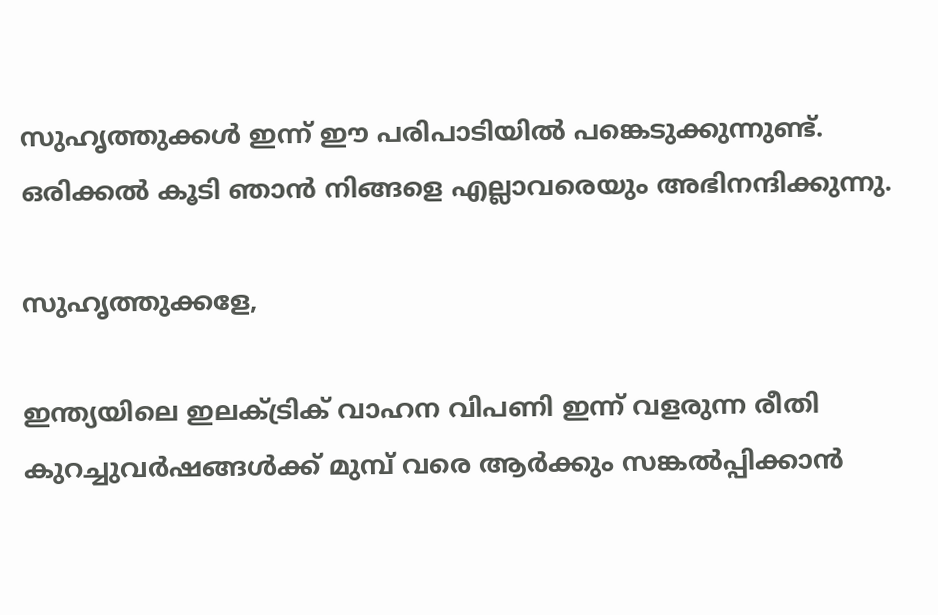സുഹൃത്തുക്കള്‍ ഇന്ന് ഈ പരിപാടിയില്‍ പങ്കെടുക്കുന്നുണ്ട്.  ഒരിക്കല്‍ കൂടി ഞാന്‍ നിങ്ങളെ എല്ലാവരെയും അഭിനന്ദിക്കുന്നു.

സുഹൃത്തുക്കളേ,

ഇന്ത്യയിലെ ഇലക്ട്രിക് വാഹന വിപണി ഇന്ന് വളരുന്ന രീതി കുറച്ചുവര്‍ഷങ്ങള്‍ക്ക് മുമ്പ് വരെ ആര്‍ക്കും സങ്കല്‍പ്പിക്കാന്‍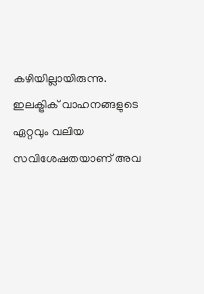കഴിയില്ലായിരുന്നു.  ഇലക്ട്രിക് വാഹനങ്ങളുടെ ഏറ്റവും വലിയ സവിശേഷതയാണ് അവ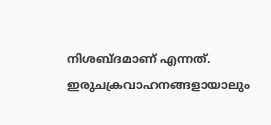നിശബ്ദമാണ് എന്നത്. ഇരുചക്രവാഹനങ്ങളായാലും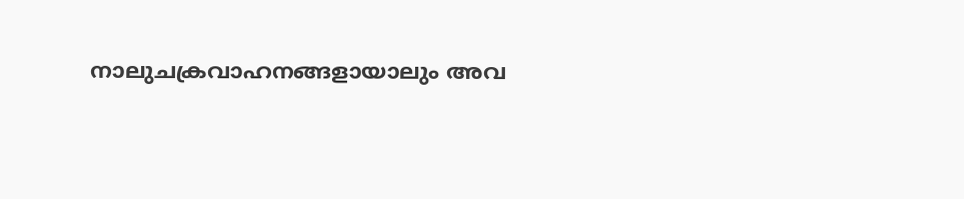നാലുചക്രവാഹനങ്ങളായാലും അവ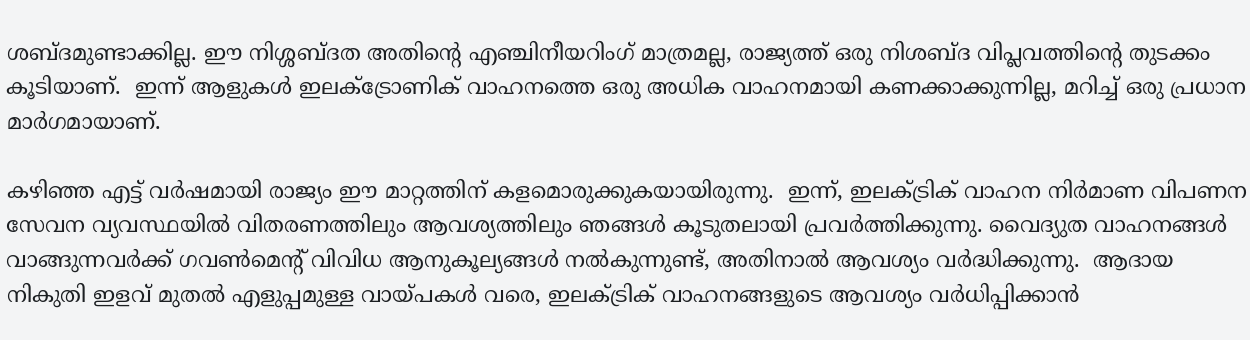ശബ്ദമുണ്ടാക്കില്ല. ഈ നിശ്ശബ്ദത അതിന്റെ എഞ്ചിനീയറിംഗ് മാത്രമല്ല, രാജ്യത്ത് ഒരു നിശബ്ദ വിപ്ലവത്തിന്റെ തുടക്കം കൂടിയാണ്.  ഇന്ന് ആളുകള്‍ ഇലക്ട്രോണിക് വാഹനത്തെ ഒരു അധിക വാഹനമായി കണക്കാക്കുന്നില്ല, മറിച്ച് ഒരു പ്രധാന മാര്‍ഗമായാണ്.

കഴിഞ്ഞ എട്ട് വര്‍ഷമായി രാജ്യം ഈ മാറ്റത്തിന് കളമൊരുക്കുകയായിരുന്നു.  ഇന്ന്, ഇലക്ട്രിക് വാഹന നിര്‍മാണ വിപണന സേവന വ്യവസ്ഥയില്‍ വിതരണത്തിലും ആവശ്യത്തിലും ഞങ്ങള്‍ കൂടുതലായി പ്രവര്‍ത്തിക്കുന്നു. വൈദ്യുത വാഹനങ്ങള്‍ വാങ്ങുന്നവര്‍ക്ക് ഗവണ്‍മെന്റ് വിവിധ ആനുകൂല്യങ്ങള്‍ നല്‍കുന്നുണ്ട്, അതിനാല്‍ ആവശ്യം വര്‍ദ്ധിക്കുന്നു.  ആദായ നികുതി ഇളവ് മുതല്‍ എളുപ്പമുള്ള വായ്പകള്‍ വരെ, ഇലക്ട്രിക് വാഹനങ്ങളുടെ ആവശ്യം വര്‍ധിപ്പിക്കാന്‍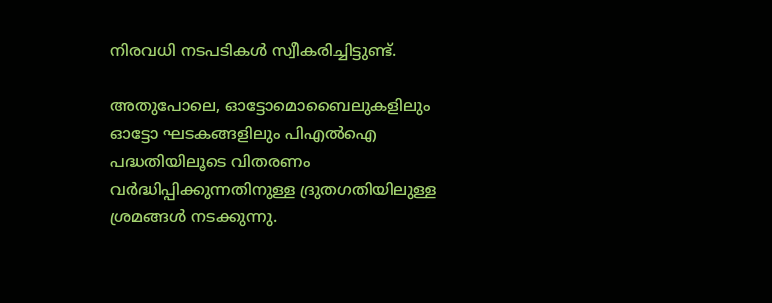നിരവധി നടപടികള്‍ സ്വീകരിച്ചിട്ടുണ്ട്.

അതുപോലെ, ഓട്ടോമൊബൈലുകളിലും ഓട്ടോ ഘടകങ്ങളിലും പിഎല്‍ഐ പദ്ധതിയിലൂടെ വിതരണം വര്‍ദ്ധിപ്പിക്കുന്നതിനുള്ള ദ്രുതഗതിയിലുള്ള ശ്രമങ്ങള്‍ നടക്കുന്നു.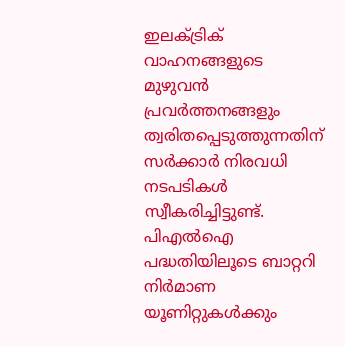ഇലക്ട്രിക് വാഹനങ്ങളുടെ മുഴുവന്‍ പ്രവര്‍ത്തനങ്ങളും ത്വരിതപ്പെടുത്തുന്നതിന് സര്‍ക്കാര്‍ നിരവധി നടപടികള്‍ സ്വീകരിച്ചിട്ടുണ്ട്. പിഎല്‍ഐ പദ്ധതിയിലൂടെ ബാറ്ററി നിര്‍മാണ യൂണിറ്റുകള്‍ക്കും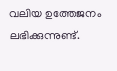വലിയ ഉത്തേജനം ലഭിക്കുന്നുണ്ട്.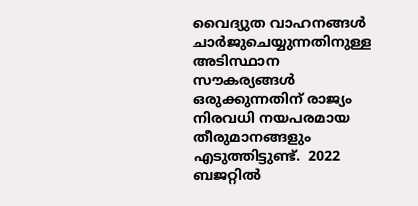വൈദ്യുത വാഹനങ്ങള്‍ ചാര്‍ജുചെയ്യുന്നതിനുള്ള അടിസ്ഥാന സൗകര്യങ്ങള്‍ ഒരുക്കുന്നതിന് രാജ്യം നിരവധി നയപരമായ തീരുമാനങ്ങളും എടുത്തിട്ടുണ്ട്.  2022 ബജറ്റില്‍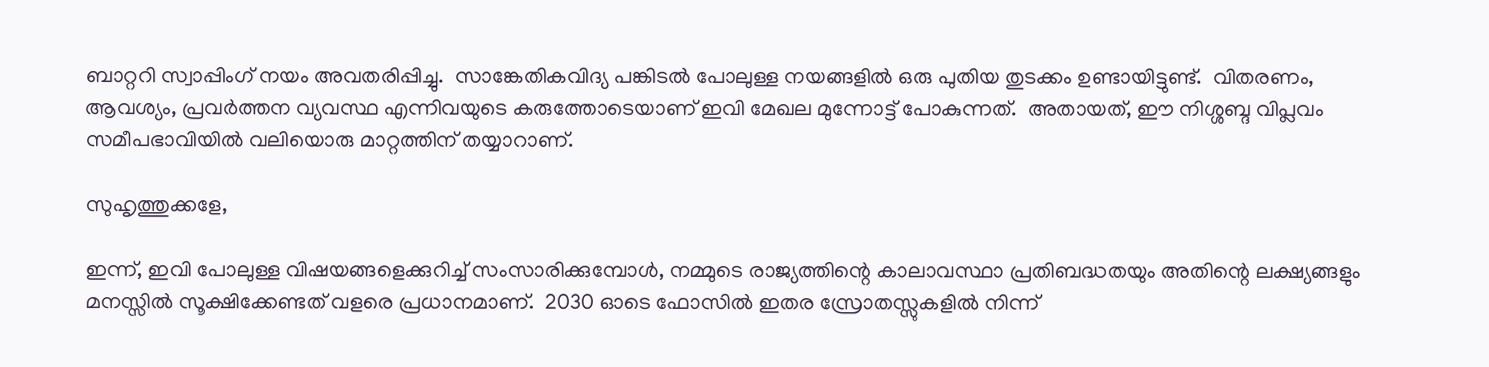ബാറ്ററി സ്വാപ്പിംഗ് നയം അവതരിപ്പിച്ചു.  സാങ്കേതികവിദ്യ പങ്കിടല്‍ പോലുള്ള നയങ്ങളില്‍ ഒരു പുതിയ തുടക്കം ഉണ്ടായിട്ടുണ്ട്.  വിതരണം, ആവശ്യം, പ്രവര്‍ത്തന വ്യവസ്ഥ എന്നിവയുടെ കരുത്തോടെയാണ് ഇവി മേഖല മുന്നോട്ട് പോകുന്നത്.  അതായത്, ഈ നിശ്ശബ്ദ വിപ്ലവം സമീപഭാവിയില്‍ വലിയൊരു മാറ്റത്തിന് തയ്യാറാണ്.

സുഹൃത്തുക്കളേ,

ഇന്ന്, ഇവി പോലുള്ള വിഷയങ്ങളെക്കുറിച്ച് സംസാരിക്കുമ്പോള്‍, നമ്മുടെ രാജ്യത്തിന്റെ കാലാവസ്ഥാ പ്രതിബദ്ധതയും അതിന്റെ ലക്ഷ്യങ്ങളും മനസ്സില്‍ സൂക്ഷിക്കേണ്ടത് വളരെ പ്രധാനമാണ്.  2030 ഓടെ ഫോസില്‍ ഇതര സ്രോതസ്സുകളില്‍ നിന്ന്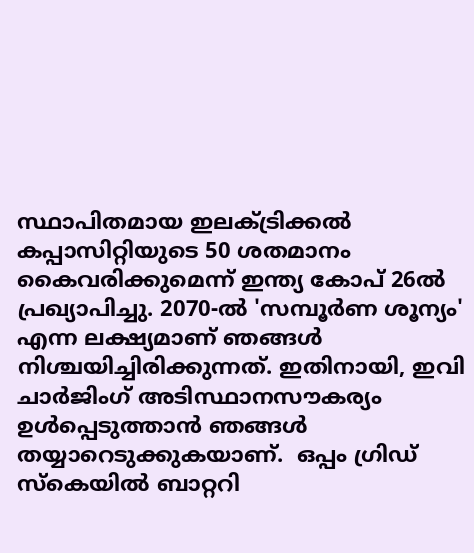സ്ഥാപിതമായ ഇലക്ട്രിക്കല്‍ കപ്പാസിറ്റിയുടെ 50 ശതമാനം കൈവരിക്കുമെന്ന് ഇന്ത്യ കോപ് 26ല്‍ പ്രഖ്യാപിച്ചു. 2070-ല്‍ 'സമ്പൂര്‍ണ ശൂന്യം' എന്ന ലക്ഷ്യമാണ് ഞങ്ങള്‍ നിശ്ചയിച്ചിരിക്കുന്നത്. ഇതിനായി, ഇവി ചാര്‍ജിംഗ് അടിസ്ഥാനസൗകര്യം ഉള്‍പ്പെടുത്താന്‍ ഞങ്ങള്‍ തയ്യാറെടുക്കുകയാണ്.  ഒപ്പം ഗ്രിഡ് സ്‌കെയില്‍ ബാറ്ററി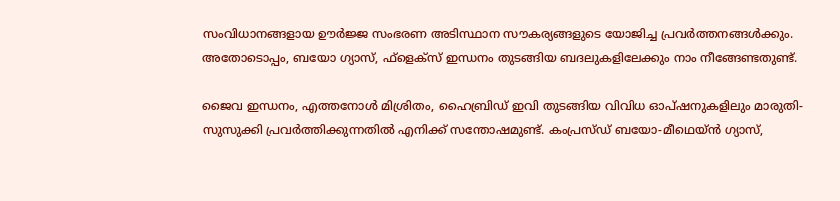സംവിധാനങ്ങളായ ഊര്‍ജ്ജ സംഭരണ അടിസ്ഥാന സൗകര്യങ്ങളുടെ യോജിച്ച പ്രവര്‍ത്തനങ്ങള്‍ക്കും. അതോടൊപ്പം, ബയോ ഗ്യാസ്, ഫ്‌ളെക്‌സ് ഇന്ധനം തുടങ്ങിയ ബദലുകളിലേക്കും നാം നീങ്ങേണ്ടതുണ്ട്.

ജൈവ ഇന്ധനം, എത്തനോള്‍ മിശ്രിതം, ഹൈബ്രിഡ് ഇവി തുടങ്ങിയ വിവിധ ഓപ്ഷനുകളിലും മാരുതി-സുസുക്കി പ്രവര്‍ത്തിക്കുന്നതില്‍ എനിക്ക് സന്തോഷമുണ്ട്. കംപ്രസ്ഡ് ബയോ-മീഥെയ്ന്‍ ഗ്യാസ്,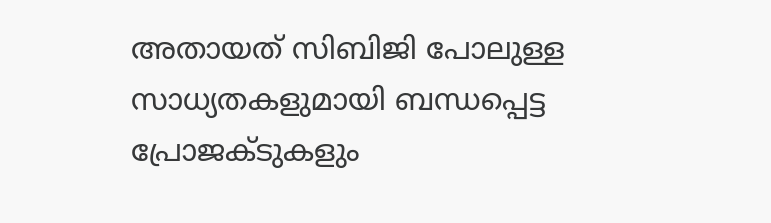അതായത് സിബിജി പോലുള്ള സാധ്യതകളുമായി ബന്ധപ്പെട്ട പ്രോജക്ടുകളും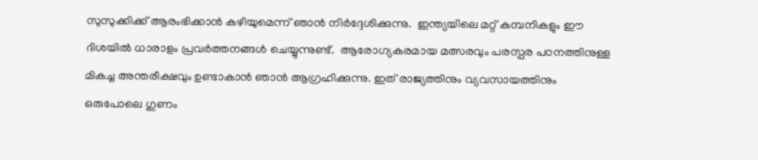സുസുക്കിക്ക് ആരംഭിക്കാന്‍ കഴിയുമെന്ന് ഞാന്‍ നിര്‍ദ്ദേശിക്കുന്നു.  ഇന്ത്യയിലെ മറ്റ് കമ്പനികളും ഈ ദിശയില്‍ ധാരാളം പ്രവര്‍ത്തനങ്ങള്‍ ചെയ്യുന്നുണ്ട്.  ആരോഗ്യകരമായ മത്സരവും പരസ്പര പഠനത്തിനുള്ള മികച്ച അന്തരീക്ഷവും ഉണ്ടാകാന്‍ ഞാന്‍ ആഗ്രഹിക്കുന്നു. ഇത് രാജ്യത്തിനും വ്യവസായത്തിനും ഒരുപോലെ ഗുണം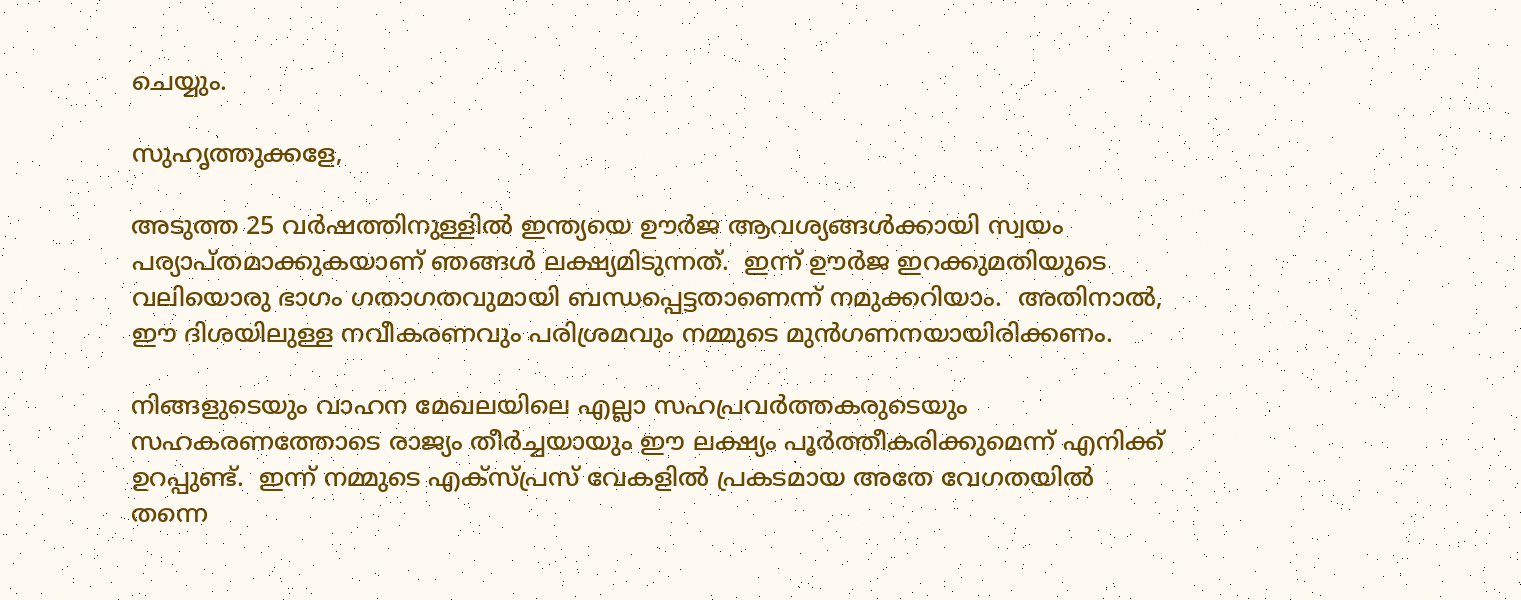ചെയ്യും.

സുഹൃത്തുക്കളേ,

അടുത്ത 25 വര്‍ഷത്തിനുള്ളില്‍ ഇന്ത്യയെ ഊര്‍ജ ആവശ്യങ്ങള്‍ക്കായി സ്വയം പര്യാപ്തമാക്കുകയാണ് ഞങ്ങള്‍ ലക്ഷ്യമിടുന്നത്.  ഇന്ന് ഊര്‍ജ ഇറക്കുമതിയുടെ വലിയൊരു ഭാഗം ഗതാഗതവുമായി ബന്ധപ്പെട്ടതാണെന്ന് നമുക്കറിയാം.  അതിനാല്‍, ഈ ദിശയിലുള്ള നവീകരണവും പരിശ്രമവും നമ്മുടെ മുന്‍ഗണനയായിരിക്കണം.

നിങ്ങളുടെയും വാഹന മേഖലയിലെ എല്ലാ സഹപ്രവര്‍ത്തകരുടെയും സഹകരണത്തോടെ രാജ്യം തീര്‍ച്ചയായും ഈ ലക്ഷ്യം പൂര്‍ത്തീകരിക്കുമെന്ന് എനിക്ക് ഉറപ്പുണ്ട്.  ഇന്ന് നമ്മുടെ എക്സ്പ്രസ് വേകളില്‍ പ്രകടമായ അതേ വേഗതയില്‍ തന്നെ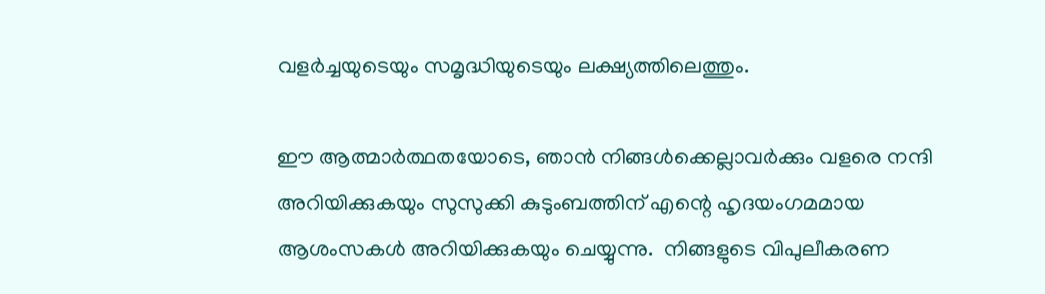വളര്‍ച്ചയുടെയും സമൃദ്ധിയുടെയും ലക്ഷ്യത്തിലെത്തും.

ഈ ആത്മാര്‍ത്ഥതയോടെ, ഞാന്‍ നിങ്ങള്‍ക്കെല്ലാവര്‍ക്കും വളരെ നന്ദി അറിയിക്കുകയും സുസുക്കി കുടുംബത്തിന് എന്റെ ഹൃദയംഗമമായ ആശംസകള്‍ അറിയിക്കുകയും ചെയ്യുന്നു.  നിങ്ങളുടെ വിപുലീകരണ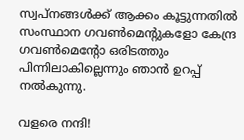സ്വപ്നങ്ങള്‍ക്ക് ആക്കം കൂട്ടുന്നതില്‍ സംസ്ഥാന ഗവണ്‍മെന്റുകളോ കേന്ദ്ര ഗവണ്‍മെന്റോ ഒരിടത്തും പിന്നിലാകില്ലെന്നും ഞാന്‍ ഉറപ്പ് നല്‍കുന്നു.

വളരെ നന്ദി!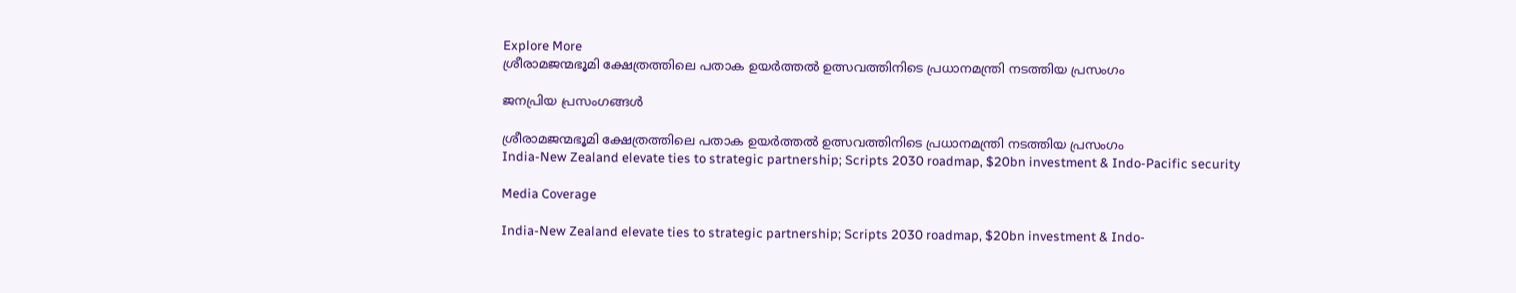Explore More
ശ്രീരാമജന്മഭൂമി ക്ഷേത്രത്തിലെ പതാക ഉയർത്തൽ ഉത്സവത്തിനിടെ പ്രധാനമന്ത്രി നടത്തിയ പ്രസംഗം

ജനപ്രിയ പ്രസംഗങ്ങൾ

ശ്രീരാമജന്മഭൂമി ക്ഷേത്രത്തിലെ പതാക ഉയർത്തൽ ഉത്സവത്തിനിടെ പ്രധാനമന്ത്രി നടത്തിയ പ്രസംഗം
India-New Zealand elevate ties to strategic partnership; Scripts 2030 roadmap, $20bn investment & Indo-Pacific security

Media Coverage

India-New Zealand elevate ties to strategic partnership; Scripts 2030 roadmap, $20bn investment & Indo-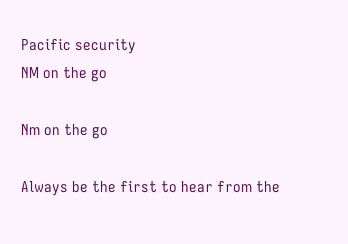Pacific security
NM on the go

Nm on the go

Always be the first to hear from the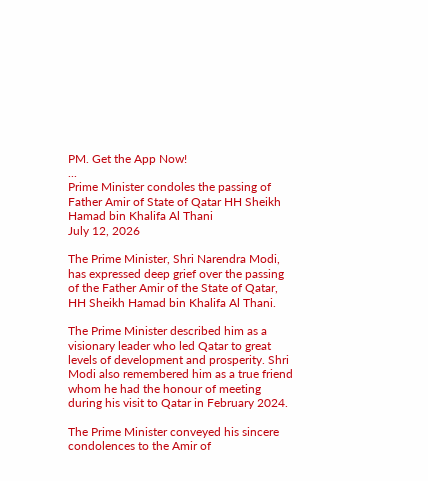PM. Get the App Now!
...
Prime Minister condoles the passing of Father Amir of State of Qatar HH Sheikh Hamad bin Khalifa Al Thani
July 12, 2026

The Prime Minister, Shri Narendra Modi, has expressed deep grief over the passing of the Father Amir of the State of Qatar, HH Sheikh Hamad bin Khalifa Al Thani.

The Prime Minister described him as a visionary leader who led Qatar to great levels of development and prosperity. Shri Modi also remembered him as a true friend whom he had the honour of meeting during his visit to Qatar in February 2024.

The Prime Minister conveyed his sincere condolences to the Amir of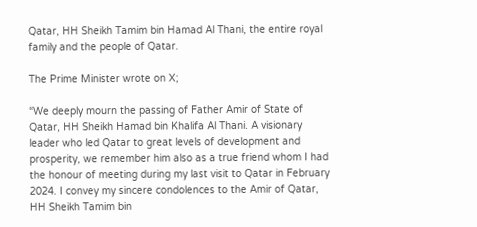Qatar, HH Sheikh Tamim bin Hamad Al Thani, the entire royal family and the people of Qatar.

The Prime Minister wrote on X;

“We deeply mourn the passing of Father Amir of State of Qatar, HH Sheikh Hamad bin Khalifa Al Thani. A visionary leader who led Qatar to great levels of development and prosperity, we remember him also as a true friend whom I had the honour of meeting during my last visit to Qatar in February 2024. I convey my sincere condolences to the Amir of Qatar, HH Sheikh Tamim bin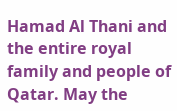Hamad Al Thani and the entire royal family and people of Qatar. May the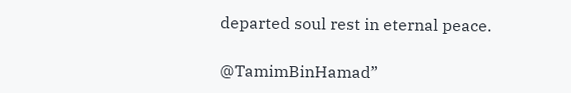departed soul rest in eternal peace.

@TamimBinHamad”